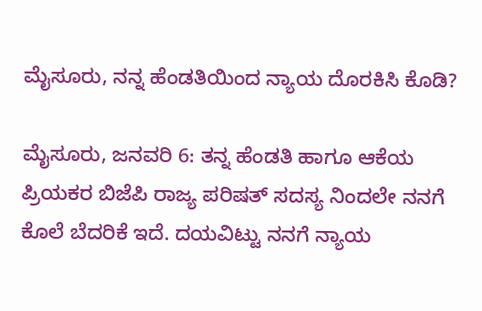ಮೈಸೂರು, ನನ್ನ ಹೆಂಡತಿಯಿಂದ ನ್ಯಾಯ ದೊರಕಿಸಿ ಕೊಡಿ?

ಮೈಸೂರು, ಜನವರಿ 6: ತನ್ನ ಹೆಂಡತಿ ಹಾಗೂ ಆಕೆಯ ಪ್ರಿಯಕರ ಬಿಜೆಪಿ ರಾಜ್ಯ ಪರಿಷತ್ ಸದಸ್ಯ ನಿಂದಲೇ ನನಗೆ ಕೊಲೆ ಬೆದರಿಕೆ ಇದೆ. ದಯವಿಟ್ಟು ನನಗೆ ನ್ಯಾಯ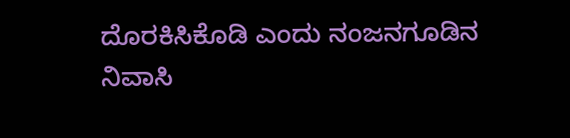ದೊರಕಿಸಿಕೊಡಿ ಎಂದು ನಂಜನಗೂಡಿನ ನಿವಾಸಿ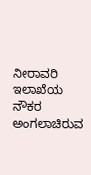ನೀರಾವರಿ ಇಲಾಖೆಯ ನೌಕರ ಅಂಗಲಾಚಿರುವ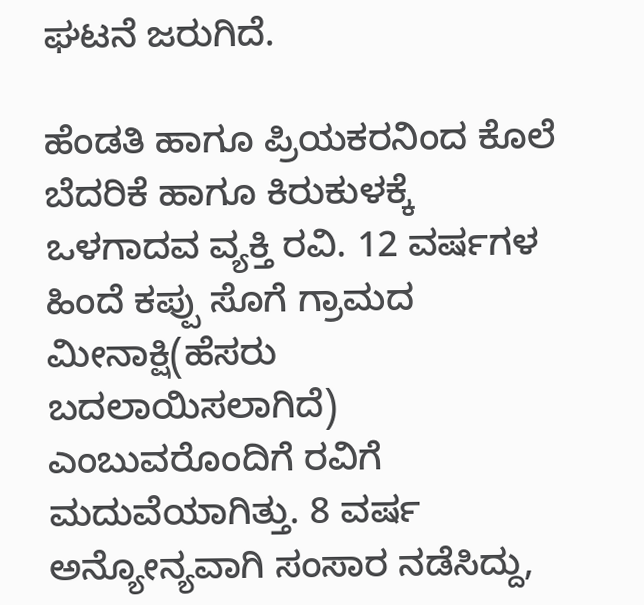ಘಟನೆ ಜರುಗಿದೆ.

ಹೆಂಡತಿ ಹಾಗೂ ಪ್ರಿಯಕರನಿಂದ ಕೊಲೆ ಬೆದರಿಕೆ ಹಾಗೂ ಕಿರುಕುಳಕ್ಕೆ ಒಳಗಾದವ ವ್ಯಕ್ತಿ ರವಿ. 12 ವರ್ಷಗಳ ಹಿಂದೆ ಕಪ್ಪು ಸೊಗೆ ಗ್ರಾಮದ ಮೀನಾಕ್ಷಿ(ಹೆಸರು ಬದಲಾಯಿಸಲಾಗಿದೆ) ಎಂಬುವರೊಂದಿಗೆ ರವಿಗೆ ಮದುವೆಯಾಗಿತ್ತು. 8 ವರ್ಷ ಅನ್ಯೋನ್ಯವಾಗಿ ಸಂಸಾರ ನಡೆಸಿದ್ದು,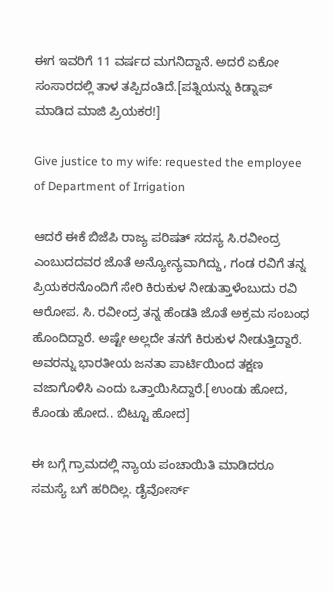ಈಗ ಇವರಿಗೆ 11 ವರ್ಷದ ಮಗನಿದ್ದಾನೆ. ಅದರೆ ಏಕೋ ಸಂಸಾರದಲ್ಲಿ ತಾಳ ತಪ್ಪಿದಂತಿದೆ.[ಪತ್ನಿಯನ್ನು ಕಿಡ್ನಾಪ್ ಮಾಡಿದ ಮಾಜಿ ಪ್ರಿಯಕರ!]

Give justice to my wife: requested the employee of Department of Irrigation

ಆದರೆ ಈಕೆ ಬಿಜೆಪಿ ರಾಜ್ಯ ಪರಿಷತ್ ಸದಸ್ಯ ಸಿ.ರವೀಂದ್ರ ಎಂಬುದದವರ ಜೊತೆ ಅನ್ಯೋನ್ಯವಾಗಿದ್ದು, ಗಂಡ ರವಿಗೆ ತನ್ನ ಪ್ರಿಯಕರನೊಂದಿಗೆ ಸೇರಿ ಕಿರುಕುಳ ನೀಡುತ್ತಾಳೆಂಬುದು ರವಿ ಆರೋಪ. ಸಿ. ರವೀಂದ್ರ ತನ್ನ ಹೆಂಡತಿ ಜೊತೆ ಅಕ್ರಮ ಸಂಬಂಧ ಹೊಂದಿದ್ದಾರೆ. ಅಷ್ಟೇ ಅಲ್ಲದೇ ತನಗೆ ಕಿರುಕುಳ ನೀಡುತ್ತಿದ್ದಾರೆ. ಅವರನ್ನು ಭಾರತೀಯ ಜನತಾ ಪಾರ್ಟಿಯಿಂದ ತಕ್ಷಣ ವಜಾಗೊಳಿಸಿ ಎಂದು ಒತ್ತಾಯಿಸಿದ್ದಾರೆ.[ಉಂಡು ಹೋದ, ಕೊಂಡು ಹೋದ.. ಬಿಟ್ಟೂ ಹೋದ]

ಈ ಬಗ್ಗೆ ಗ್ರಾಮದಲ್ಲಿ ನ್ಯಾಯ ಪಂಚಾಯಿತಿ ಮಾಡಿದರೂ ಸಮಸ್ಯೆ ಬಗೆ ಹರಿದಿಲ್ಲ. ಡೈವೋರ್ಸ್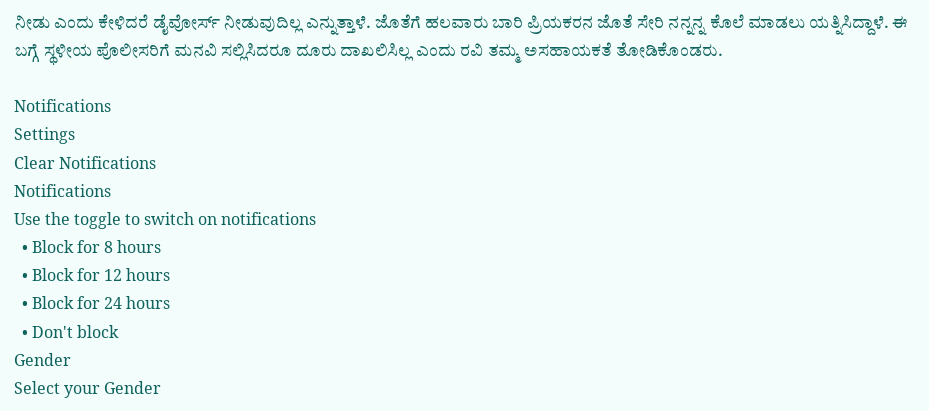ನೀಡು ಎಂದು ಕೇಳಿದರೆ ಡೈವೋರ್ಸ್ ನೀಡುವುದಿಲ್ಲ ಎನ್ನುತ್ತಾಳೆ. ಜೊತೆಗೆ ಹಲವಾರು ಬಾರಿ ಪ್ರಿಯಕರನ ಜೊತೆ ಸೇರಿ ನನ್ನನ್ನ ಕೊಲೆ ಮಾಡಲು ಯತ್ನಿಸಿದ್ದಾಳೆ. ಈ ಬಗ್ಗೆ ಸ್ಥಳೀಯ ಪೊಲೀಸರಿಗೆ ಮನವಿ ಸಲ್ಲಿಸಿದರೂ ದೂರು ದಾಖಲಿಸಿಲ್ಲ ಎಂದು ರವಿ ತಮ್ಮ ಅಸಹಾಯಕತೆ ತೋಡಿಕೊಂಡರು.

Notifications
Settings
Clear Notifications
Notifications
Use the toggle to switch on notifications
  • Block for 8 hours
  • Block for 12 hours
  • Block for 24 hours
  • Don't block
Gender
Select your Gender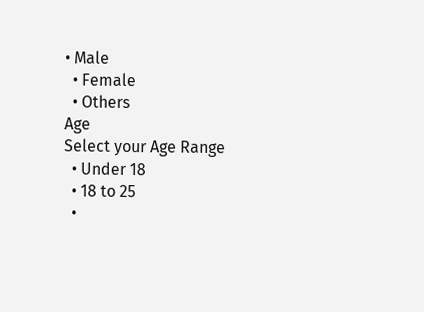• Male
  • Female
  • Others
Age
Select your Age Range
  • Under 18
  • 18 to 25
  •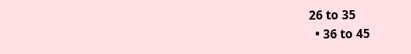26 to 35
  • 36 to 45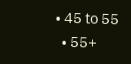• 45 to 55
  • 55+